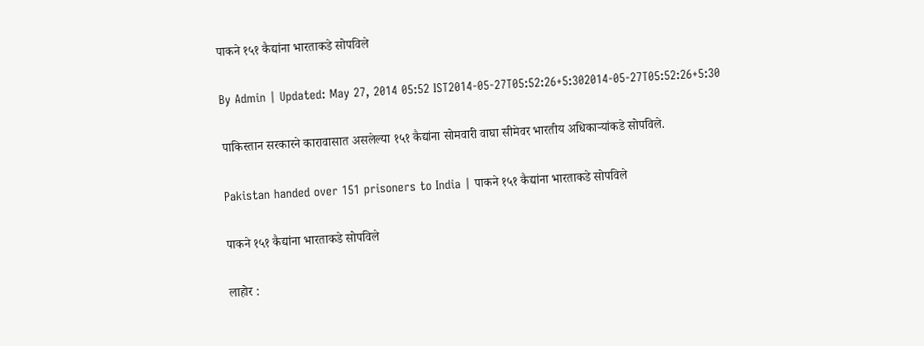पाकने १५१ कैद्यांना भारताकडे सोपविले

By Admin | Updated: May 27, 2014 05:52 IST2014-05-27T05:52:26+5:302014-05-27T05:52:26+5:30

पाकिस्तान सरकारने कारावासात असलेल्या १५१ कैद्यांना सोमवारी वाघा सीमेवर भारतीय अधिकार्‍यांकडे सोपविले.

Pakistan handed over 151 prisoners to India | पाकने १५१ कैद्यांना भारताकडे सोपविले

पाकने १५१ कैद्यांना भारताकडे सोपविले

लाहोर :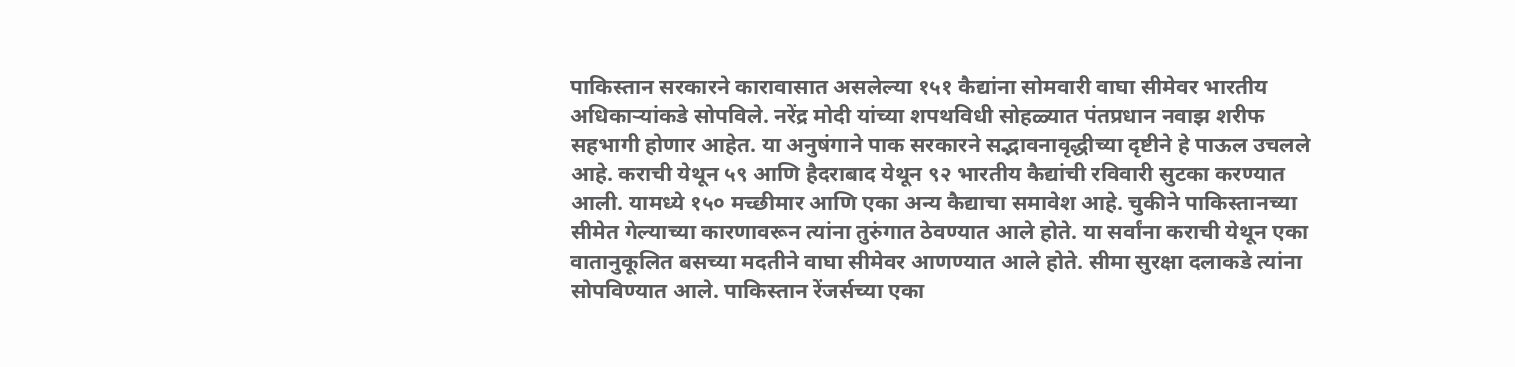पाकिस्तान सरकारने कारावासात असलेल्या १५१ कैद्यांना सोमवारी वाघा सीमेवर भारतीय अधिकार्‍यांकडे सोपविले. नरेंद्र मोदी यांच्या शपथविधी सोहळ्यात पंतप्रधान नवाझ शरीफ सहभागी होणार आहेत. या अनुषंगाने पाक सरकारने सद्भावनावृद्धीच्या दृष्टीने हे पाऊल उचलले आहे. कराची येथून ५९ आणि हैदराबाद येथून ९२ भारतीय कैद्यांची रविवारी सुटका करण्यात आली. यामध्ये १५० मच्छीमार आणि एका अन्य कैद्याचा समावेश आहे. चुकीने पाकिस्तानच्या सीमेत गेल्याच्या कारणावरून त्यांना तुरुंगात ठेवण्यात आले होते. या सर्वांना कराची येथून एका वातानुकूलित बसच्या मदतीने वाघा सीमेवर आणण्यात आले होते. सीमा सुरक्षा दलाकडे त्यांना सोपविण्यात आले. पाकिस्तान रेंजर्सच्या एका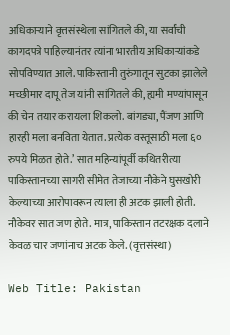अधिकार्‍याने वृत्तसंस्थेला सांगितले की, या सर्वांची कागदपत्रे पाहिल्यानंतर त्यांना भारतीय अधिकार्‍यांकडे सोपविण्यात आले. पाकिस्तानी तुरुंगातून सुटका झालेले मच्छीमार दापू तेज यांनी सांगितले की, ह्यमी मण्यांपासून की चेन तयार करायला शिकलो. बांगड्या, पैंजण आणि हारही मला बनविता येतात. प्रत्येक वस्तूसाठी मला ६० रुपये मिळत होते.’ सात महिन्यांपूर्वी कथितरीत्या पाकिस्तानच्या सागरी सीमेत तेजाच्या नौकेने घुसखोरी केल्याच्या आरोपावरून त्याला ही अटक झाली होती. नौकेवर सात जण होते. मात्र, पाकिस्तान तटरक्षक दलाने केवळ चार जणांनाच अटक केले. (वृत्तसंस्था)

Web Title: Pakistan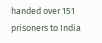handed over 151 prisoners to India